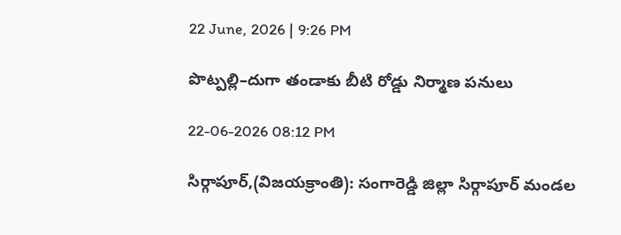22 June, 2026 | 9:26 PM

పొట్పల్లి–దుగా తండాకు బీటి రోడ్డు నిర్మాణ పనులు

22-06-2026 08:12 PM

సిర్గాపూర్,(విజయక్రాంతి): సంగారెడ్డి జిల్లా సిర్గాపూర్ మండల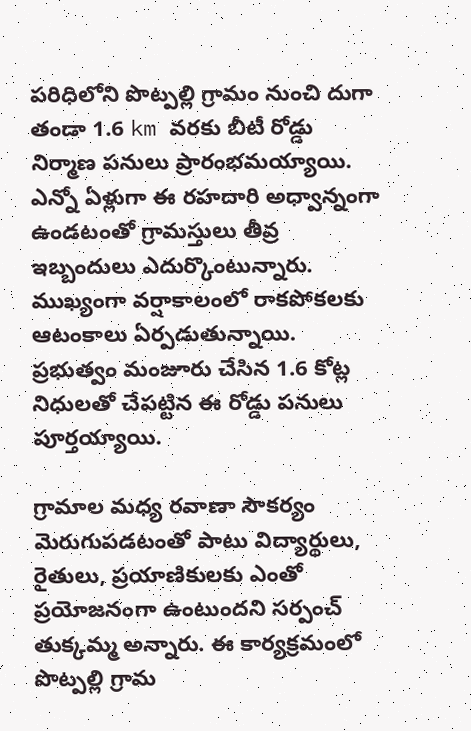పరిధిలోని పొట్పల్లి గ్రామం నుంచి దుగా తండా 1.6 km వరకు బీటీ రోడ్డు నిర్మాణ పనులు ప్రారంభమయ్యాయి. ఎన్నో ఏళ్లుగా ఈ రహదారి అధ్వాన్నంగా ఉండటంతో గ్రామస్తులు తీవ్ర ఇబ్బందులు ఎదుర్కొంటున్నారు. ముఖ్యంగా వర్షాకాలంలో రాకపోకలకు ఆటంకాలు ఏర్పడుతున్నాయి. ప్రభుత్వం మంజూరు చేసిన 1.6 కోట్ల నిధులతో చేపట్టిన ఈ రోడ్డు పనులు పూర్తయ్యాయి.

గ్రామాల మధ్య రవాణా సౌకర్యం మెరుగుపడటంతో పాటు విద్యార్థులు, రైతులు, ప్రయాణికులకు ఎంతో ప్రయోజనంగా ఉంటుందని సర్పంచ్ తుక్కమ్మ అన్నారు. ఈ కార్యక్రమంలో పొట్పల్లి గ్రామ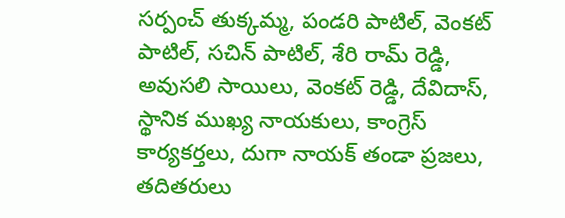సర్పంచ్ తుక్కమ్మ, పండరి పాటిల్, వెంకట్ పాటిల్, సచిన్ పాటిల్, శేరి రామ్ రెడ్డి, అవుసలి సాయిలు, వెంకట్ రెడ్డి, దేవిదాస్, స్థానిక ముఖ్య నాయకులు, కాంగ్రెస్ కార్యకర్తలు, దుగా నాయక్ తండా ప్రజలు, తదితరులు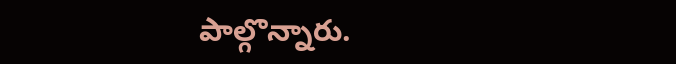పాల్గొన్నారు.